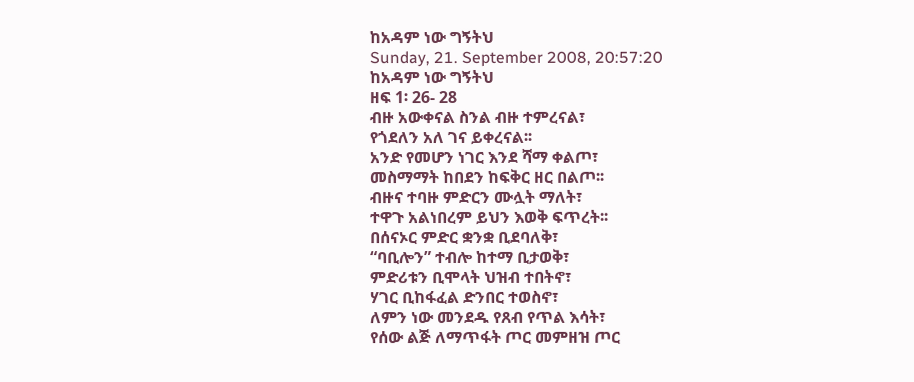ከአዳም ነው ግኝትህ
Sunday, 21. September 2008, 20:57:20
ከአዳም ነው ግኝትህ
ዘፍ 1፡ 26- 28
ብዙ አውቀናል ስንል ብዙ ተምረናል፣
የጎደለን አለ ገና ይቀረናል፡፡
አንድ የመሆን ነገር እንደ ሻማ ቀልጦ፣
መስማማት ከበደን ከፍቅር ዘር በልጦ፡፡
ብዙና ተባዙ ምድርን ሙሏት ማለት፣
ተዋጉ አልነበረም ይህን እወቅ ፍጥረት፡፡
በሰናኦር ምድር ቋንቋ ቢደባለቅ፣
“ባቢሎን” ተብሎ ከተማ ቢታወቅ፣
ምድሪቱን ቢሞላት ህዝብ ተበትኖ፣
ሃገር ቢከፋፈል ድንበር ተወስኖ፣
ለምን ነው መንደዱ የጸብ የጥል እሳት፣
የሰው ልጅ ለማጥፋት ጦር መምዘዝ ጦር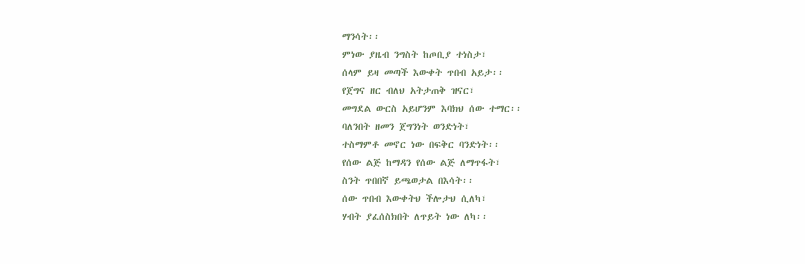ማንሳት፡፡
ምነው ያዜብ ንግስት ከጦቢያ ተነስታ፣
ሰላም ይዛ መጣች እውቀት ጥበብ አይታ፡፡
የጀግና ዘር ብለህ አትታጠቅ ዝናር፣
መግደል ውርስ አይሆንም እባክህ ሰው ተማር፡፡
ባለንበት ዘመን ጀግንነት ወንድነት፣
ተስማምቶ መኖር ነው በፍቅር ባንድነት፡፡
የሰው ልጅ ከማዳን የሰው ልጅ ለማጥፋት፣
ስንት ጥበበኛ ይጫወታል በእሳት፡፡
ሰው ጥበብ እውቀትህ ችሎታህ ሲለካ፣
ሃብት ያፈሰስክበት ለጥይት ነው ለካ፡፡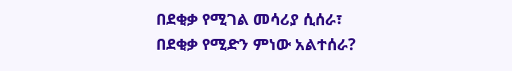በደቂቃ የሚገል መሳሪያ ሲሰራ፣
በደቂቃ የሚድን ምነው አልተሰራ?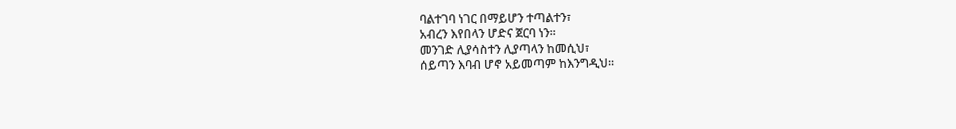ባልተገባ ነገር በማይሆን ተጣልተን፣
አብረን እየበላን ሆድና ጀርባ ነን፡፡
መንገድ ሊያሳስተን ሊያጣላን ከመሲህ፣
ሰይጣን እባብ ሆኖ አይመጣም ከእንግዲህ፡፡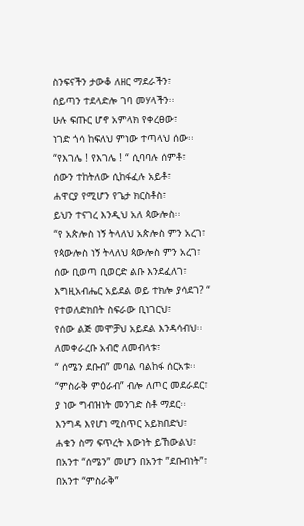ስንፍናችን ታውቆ ለዘር ማደራችን፣
ሰይጣን ተደላድሎ ገባ መሃላችን፡፡
ሁሉ ፍጡር ሆኖ አምላክ የቀረፀው፣
ነገድ ጎሳ ከፍለህ ምነው ተጣላህ ሰው፡፡
“የእገሌ ! የእገሌ ! “ ሲባባሉ ሰምቶ፣
ሰውን ተከትለው ሲከፋፈሉ አይቶ፣
ሐዋርያ የሚሆን የጌታ ክርስቶስ፣
ይህን ተናገረ እንዲህ አለ ጳውሎስ፡፡
“የ አጵሎስ ነኝ ትላለህ አጵሎስ ምን አረገ፣
የጳውሎስ ነኝ ትላለህ ጳውሎስ ምን አረገ፣
ሰው ቢወጣ ቢወርድ ልቡ እንደፈለገ፣
እግዚአብሔር አይደል ወይ ተክሎ ያሳደገ? “
የተወለድክበት ስፍራው ቢነገርህ፣
የሰው ልጅ መሞቻህ አይደል እንዳሳብህ፡፡
ለመቀራረቡ አብሮ ለመብላቱ፣
“ ሰሜን ደቡብ” መባል ባልከፋ ሰርአቱ፡፡
“ምስራቅ ምዕራብ” ብሎ ለጦር መደራደር፣
ያ ነው ግብዝነት መንገድ ስቶ ማደር፡፡
እንግዳ እየሆነ ሚስጥር አይክበድህ፣
ሐቁን ስማ ፍጥረት እውነት ይኸውልህ፣
በአንተ “ሰሜን” መሆን በአንተ ”ደቡብነት”፣
በአንተ “ምስራቅ”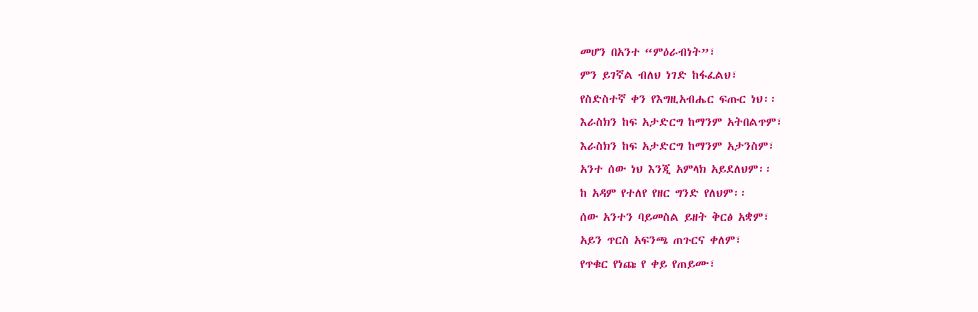መሆን በአንተ “ምዕራብነት”፣
ምን ይገኛል ብለህ ነገድ ከፋፈልህ፣
የስድስተኛ ቀን የእግዚአብሔር ፍጡር ነህ፡፡
እራስክን ከፍ አታድርግ ከማንም አትበልጥም፣
እራስክን ከፍ አታድርግ ከማንም አታንስም፣
አንተ ሰው ነህ እንጂ አምላክ አይደለህም፡፡
ከ አዳም የተለየ የዘር ግንድ የለህም፡፡
ሰው አንተን ባይመስል ይዘት ቅርፅ አቋም፣
አይን ጥርስ አፍንጫ ጠጉርና ቀለም፣
የጥቁር የነጩ የ ቀይ የጠይሙ፣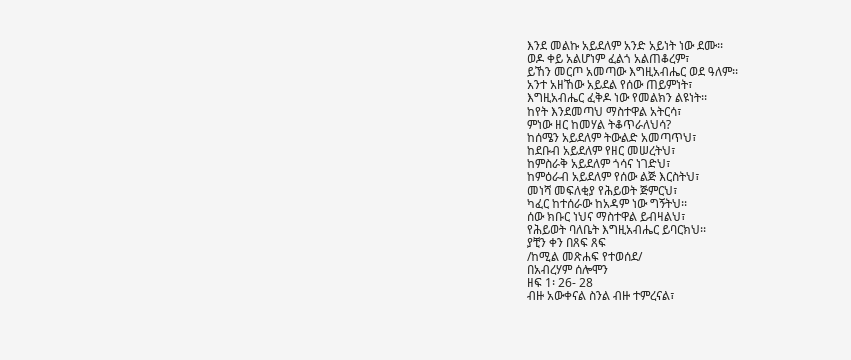እንደ መልኩ አይደለም አንድ አይነት ነው ደሙ፡፡
ወዶ ቀይ አልሆነም ፈልጎ አልጠቆረም፣
ይኸን መርጦ አመጣው እግዚአብሔር ወደ ዓለም፡፡
አንተ አዘኸው አይደል የሰው ጠይምነት፣
እግዚአብሔር ፈቅዶ ነው የመልክን ልዩነት፡፡
ከየት እንደመጣህ ማስተዋል አትርሳ፣
ምነው ዘር ከመሃል ትቆጥራለህሳ?
ከሰሜን አይደለም ትውልድ አመጣጥህ፣
ከደቡብ አይደለም የዘር መሠረትህ፣
ከምስራቅ አይደለም ጎሳና ነገድህ፣
ከምዕራብ አይደለም የሰው ልጅ እርስትህ፣
መነሻ መፍለቂያ የሕይወት ጅምርህ፣
ካፈር ከተሰራው ከአዳም ነው ግኝትህ፡፡
ሰው ክቡር ነህና ማስተዋል ይብዛልህ፣
የሕይወት ባለቤት እግዚአብሔር ይባርክህ፡፡
ያቺን ቀን በጸፍ ጸፍ
/ከሚል መጽሐፍ የተወሰደ/
በአብረሃም ሰሎሞን
ዘፍ 1፡ 26- 28
ብዙ አውቀናል ስንል ብዙ ተምረናል፣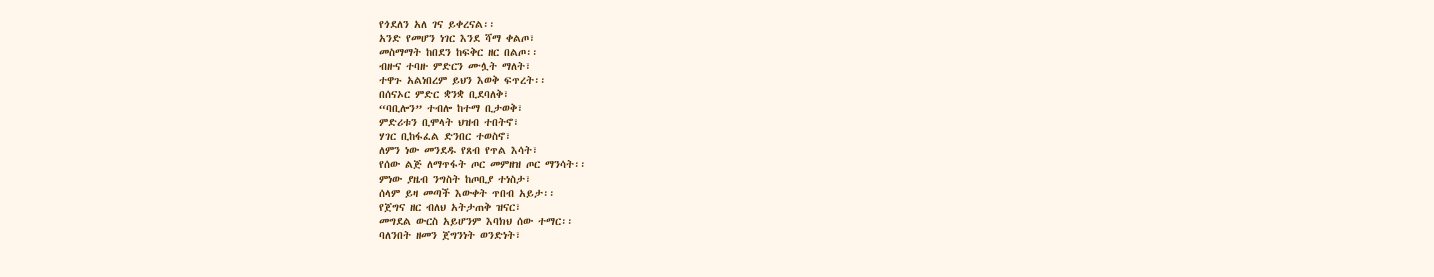የጎደለን አለ ገና ይቀረናል፡፡
አንድ የመሆን ነገር እንደ ሻማ ቀልጦ፣
መስማማት ከበደን ከፍቅር ዘር በልጦ፡፡
ብዙና ተባዙ ምድርን ሙሏት ማለት፣
ተዋጉ አልነበረም ይህን እወቅ ፍጥረት፡፡
በሰናኦር ምድር ቋንቋ ቢደባለቅ፣
“ባቢሎን” ተብሎ ከተማ ቢታወቅ፣
ምድሪቱን ቢሞላት ህዝብ ተበትኖ፣
ሃገር ቢከፋፈል ድንበር ተወስኖ፣
ለምን ነው መንደዱ የጸብ የጥል እሳት፣
የሰው ልጅ ለማጥፋት ጦር መምዘዝ ጦር ማንሳት፡፡
ምነው ያዜብ ንግስት ከጦቢያ ተነስታ፣
ሰላም ይዛ መጣች እውቀት ጥበብ አይታ፡፡
የጀግና ዘር ብለህ አትታጠቅ ዝናር፣
መግደል ውርስ አይሆንም እባክህ ሰው ተማር፡፡
ባለንበት ዘመን ጀግንነት ወንድነት፣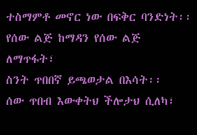ተስማምቶ መኖር ነው በፍቅር ባንድነት፡፡
የሰው ልጅ ከማዳን የሰው ልጅ ለማጥፋት፣
ስንት ጥበበኛ ይጫወታል በእሳት፡፡
ሰው ጥበብ እውቀትህ ችሎታህ ሲለካ፣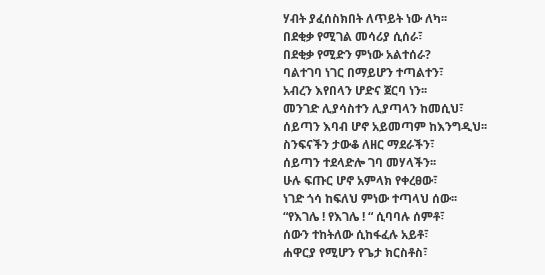ሃብት ያፈሰስክበት ለጥይት ነው ለካ፡፡
በደቂቃ የሚገል መሳሪያ ሲሰራ፣
በደቂቃ የሚድን ምነው አልተሰራ?
ባልተገባ ነገር በማይሆን ተጣልተን፣
አብረን እየበላን ሆድና ጀርባ ነን፡፡
መንገድ ሊያሳስተን ሊያጣላን ከመሲህ፣
ሰይጣን እባብ ሆኖ አይመጣም ከእንግዲህ፡፡
ስንፍናችን ታውቆ ለዘር ማደራችን፣
ሰይጣን ተደላድሎ ገባ መሃላችን፡፡
ሁሉ ፍጡር ሆኖ አምላክ የቀረፀው፣
ነገድ ጎሳ ከፍለህ ምነው ተጣላህ ሰው፡፡
“የእገሌ ! የእገሌ ! “ ሲባባሉ ሰምቶ፣
ሰውን ተከትለው ሲከፋፈሉ አይቶ፣
ሐዋርያ የሚሆን የጌታ ክርስቶስ፣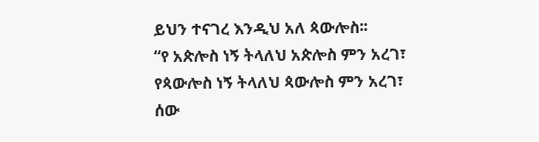ይህን ተናገረ እንዲህ አለ ጳውሎስ፡፡
“የ አጵሎስ ነኝ ትላለህ አጵሎስ ምን አረገ፣
የጳውሎስ ነኝ ትላለህ ጳውሎስ ምን አረገ፣
ሰው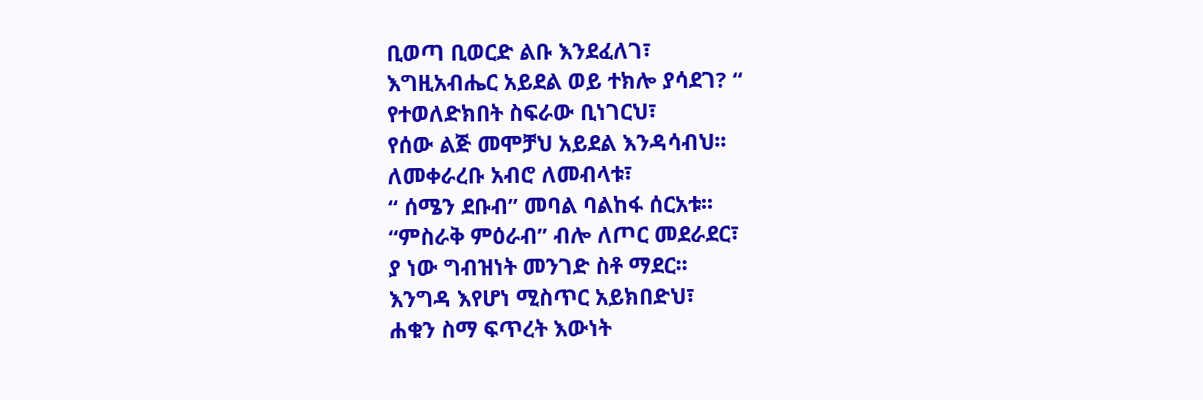ቢወጣ ቢወርድ ልቡ እንደፈለገ፣
እግዚአብሔር አይደል ወይ ተክሎ ያሳደገ? “
የተወለድክበት ስፍራው ቢነገርህ፣
የሰው ልጅ መሞቻህ አይደል እንዳሳብህ፡፡
ለመቀራረቡ አብሮ ለመብላቱ፣
“ ሰሜን ደቡብ” መባል ባልከፋ ሰርአቱ፡፡
“ምስራቅ ምዕራብ” ብሎ ለጦር መደራደር፣
ያ ነው ግብዝነት መንገድ ስቶ ማደር፡፡
እንግዳ እየሆነ ሚስጥር አይክበድህ፣
ሐቁን ስማ ፍጥረት እውነት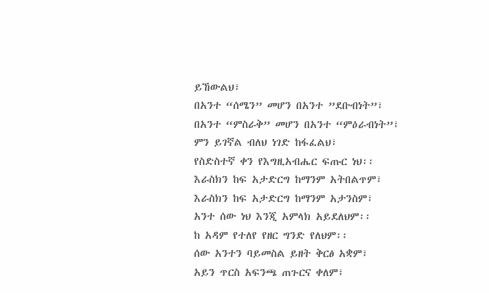ይኸውልህ፣
በአንተ “ሰሜን” መሆን በአንተ ”ደቡብነት”፣
በአንተ “ምስራቅ” መሆን በአንተ “ምዕራብነት”፣
ምን ይገኛል ብለህ ነገድ ከፋፈልህ፣
የስድስተኛ ቀን የእግዚአብሔር ፍጡር ነህ፡፡
እራስክን ከፍ አታድርግ ከማንም አትበልጥም፣
እራስክን ከፍ አታድርግ ከማንም አታንስም፣
አንተ ሰው ነህ እንጂ አምላክ አይደለህም፡፡
ከ አዳም የተለየ የዘር ግንድ የለህም፡፡
ሰው አንተን ባይመስል ይዘት ቅርፅ አቋም፣
አይን ጥርስ አፍንጫ ጠጉርና ቀለም፣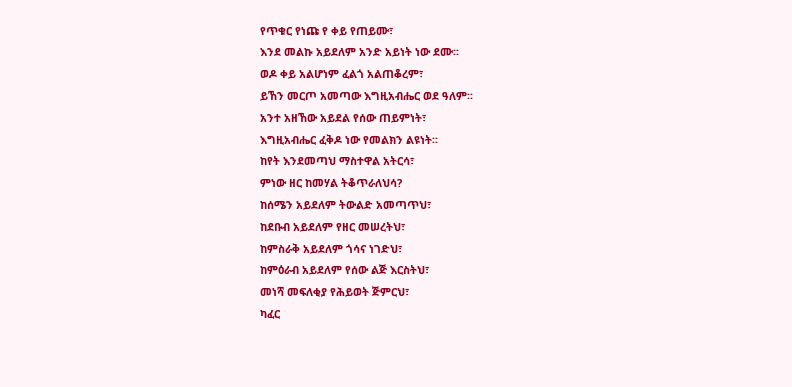የጥቁር የነጩ የ ቀይ የጠይሙ፣
እንደ መልኩ አይደለም አንድ አይነት ነው ደሙ፡፡
ወዶ ቀይ አልሆነም ፈልጎ አልጠቆረም፣
ይኸን መርጦ አመጣው እግዚአብሔር ወደ ዓለም፡፡
አንተ አዘኸው አይደል የሰው ጠይምነት፣
እግዚአብሔር ፈቅዶ ነው የመልክን ልዩነት፡፡
ከየት እንደመጣህ ማስተዋል አትርሳ፣
ምነው ዘር ከመሃል ትቆጥራለህሳ?
ከሰሜን አይደለም ትውልድ አመጣጥህ፣
ከደቡብ አይደለም የዘር መሠረትህ፣
ከምስራቅ አይደለም ጎሳና ነገድህ፣
ከምዕራብ አይደለም የሰው ልጅ እርስትህ፣
መነሻ መፍለቂያ የሕይወት ጅምርህ፣
ካፈር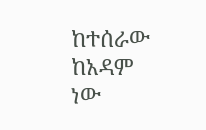ከተሰራው ከአዳም ነው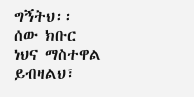ግኝትህ፡፡
ሰው ክቡር ነህና ማስተዋል ይብዛልህ፣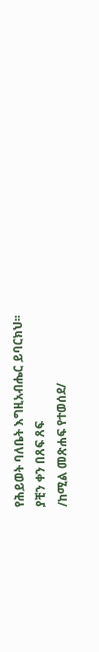የሕይወት ባለቤት እግዚአብሔር ይባርክህ፡፡
ያቺን ቀን በጸፍ ጸፍ
/ከሚል መጽሐፍ የተወሰደ/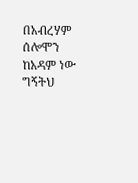በአብረሃም ሰሎሞን
ከአዳም ነው ግኝትህ